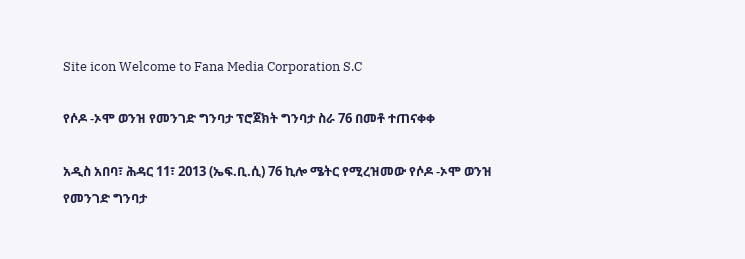Site icon Welcome to Fana Media Corporation S.C

የሶዶ -ኦሞ ወንዝ የመንገድ ግንባታ ፕሮጀክት ግንባታ ስራ 76 በመቶ ተጠናቀቀ

አዲስ አበባ፣ ሕዳር 11፣ 2013 (ኤፍ.ቢ.ሲ) 76 ኪሎ ሜትር የሚረዝመው የሶዶ -ኦሞ ወንዝ የመንገድ ግንባታ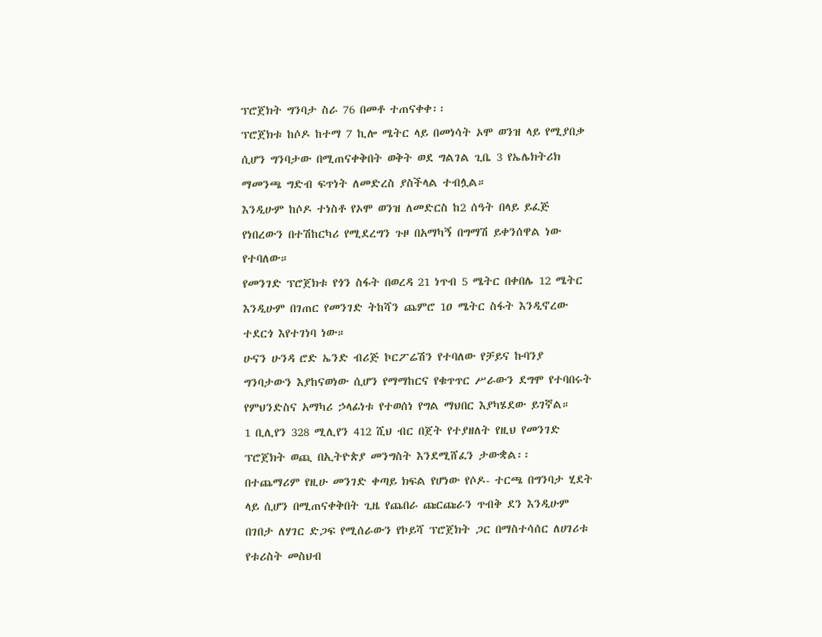ፕሮጀክት ግንባታ ስራ 76 በመቶ ተጠናቀቀ፡፡
ፕሮጀክቱ ከሶዶ ከተማ 7 ኪሎ ሜትር ላይ በመነሳት ኦሞ ወንዝ ላይ የሚያበቃ ሲሆን ግንባታው በሚጠናቀቅበት ወቅት ወደ ግልገል ጊቤ 3 የኤሌክትሪክ ማመንጫ ግድብ ፍጥነት ለመድረስ ያስችላል ተብሏል።
እንዲሁም ከሶዶ ተነስቶ የኦሞ ወንዝ ለመድርስ ከ2 ሰዓት በላይ ይፈጅ የነበረውን በተሽከርካሪ የሚደረግን ጉዞ በአማካኝ በግማሽ ይቀንሰዋል ነው የተባለው።
የመንገድ ፕሮጀክቱ የጎን ስፋት በወረዳ 21 ነጥብ 5 ሜትር በቀበሌ 12 ሜትር እንዲሁም በገጠር የመንገድ ትከሻን ጨምሮ 1ዐ ሜትር ስፋት እንዲኖረው ተደርጎ እየተገነባ ነው።
ሁናን ሁንዳ ሮድ ኤንድ ብሪጅ ኮርፖሬሽን የተባለው የቻይና ኩባንያ ግንባታውን እያከናወነው ሲሆን የማማከርና የቁጥጥር ሥራውን ደግሞ የተባበሩት የምህንድስና አማካሪ ኃላፊነቱ የተወሰነ የግል ማህበር እያካሄደው ይገኛል።
1 ቢሊየን 328 ሚሊየን 412 ሺህ ብር በጀት የተያዘለት የዚህ የመንገድ ፕሮጀክት ወጪ በኢትዮጵያ መንግስት እንደሚሸፈን ታውቋል፡፡
በተጨማሪም የዚሁ መንገድ ቀጣይ ክፍል የሆነው የሶዶ- ተርጫ በግንባታ ሂደት ላይ ሲሆን በሚጠናቀቅበት ጊዜ የጨበራ ጩርጩራን ጥብቅ ደን እንዲሁም በገበታ ለሃገር ድጋፍ የሚሰራውን የኮይሻ ፕሮጀክት ጋር በማስተሳሰር ለሀገሪቱ የቱሪስት መስህብ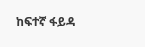ከፍተኛ ፋይዳ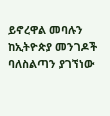ይኖረዋል መባሉን ከኢትዮጵያ መንገዶች ባለስልጣን ያገኘነው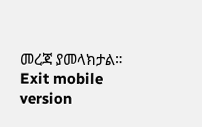መረጃ ያመላክታል።
Exit mobile version